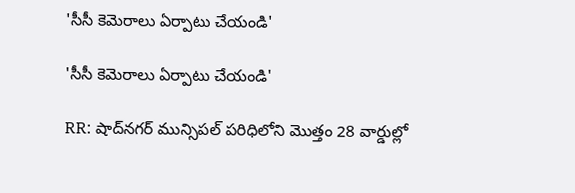'సీసీ కెమెరాలు ఏర్పాటు చేయండి'

'సీసీ కెమెరాలు ఏర్పాటు చేయండి'

RR: షాద్‌నగర్ మున్సిపల్ పరిధిలోని మొత్తం 28 వార్డుల్లో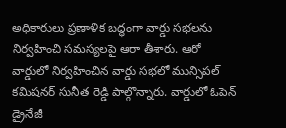అధికారులు ప్రణాళిక బద్ధంగా వార్డు సభలను నిర్వహించి సమస్యలపై ఆరా తీశారు. ఆరో వార్డులో నిర్వహించిన వార్డు సభలో మున్సిపల్ కమిషనర్ సునీత రెడ్డి పాల్గొన్నారు. వార్డులో ఓపెన్ డ్రైనేజీ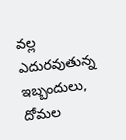వల్ల ఎదురవుతున్న ఇబ్బందులు, దోమల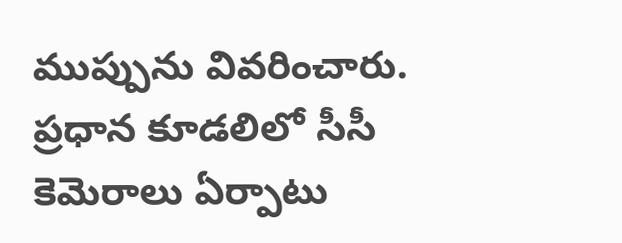ముప్పును వివరించారు. ప్రధాన కూడలిలో సీసీ కెమెరాలు ఏర్పాటు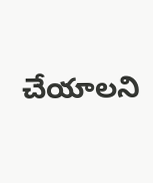చేయాలని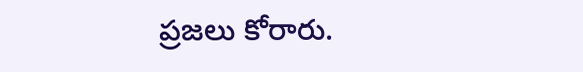ప్రజలు కోరారు.